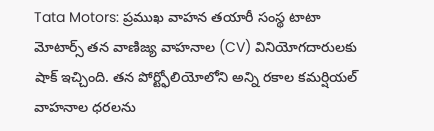Tata Motors: ప్రముఖ వాహన తయారీ సంస్థ టాటా మోటార్స్ తన వాణిజ్య వాహనాల (CV) వినియోగదారులకు షాక్ ఇచ్చింది. తన పోర్ట్ఫోలియోలోని అన్ని రకాల కమర్షియల్ వాహనాల ధరలను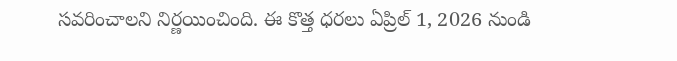సవరించాలని నిర్ణయించింది. ఈ కొత్త ధరలు ఏప్రిల్ 1, 2026 నుండి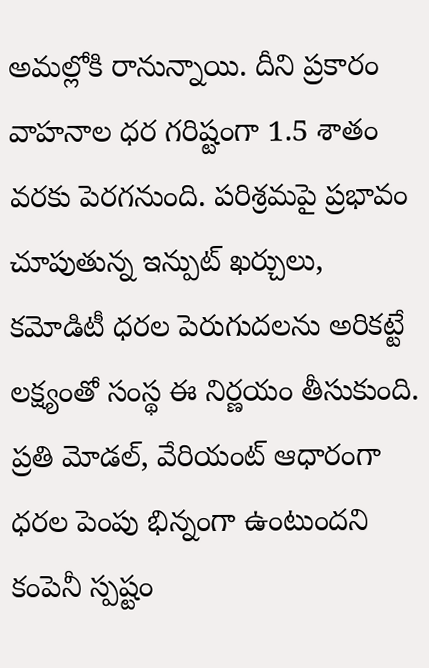అమల్లోకి రానున్నాయి. దీని ప్రకారం వాహనాల ధర గరిష్టంగా 1.5 శాతం వరకు పెరగనుంది. పరిశ్రమపై ప్రభావం చూపుతున్న ఇన్పుట్ ఖర్చులు, కమోడిటీ ధరల పెరుగుదలను అరికట్టే లక్ష్యంతో సంస్థ ఈ నిర్ణయం తీసుకుంది.
ప్రతి మోడల్, వేరియంట్ ఆధారంగా ధరల పెంపు భిన్నంగా ఉంటుందని కంపెనీ స్పష్టం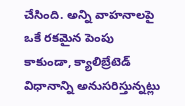చేసింది. అన్ని వాహనాలపై ఒకే రకమైన పెంపు కాకుండా, క్యాలిబ్రేటెడ్ విధానాన్ని అనుసరిస్తున్నట్లు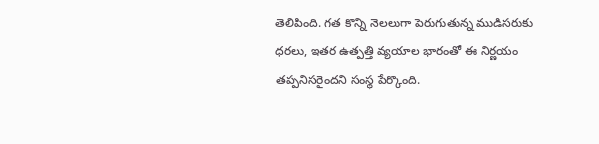తెలిపింది. గత కొన్ని నెలలుగా పెరుగుతున్న ముడిసరుకు ధరలు, ఇతర ఉత్పత్తి వ్యయాల భారంతో ఈ నిర్ణయం తప్పనిసరైందని సంస్థ పేర్కొంది.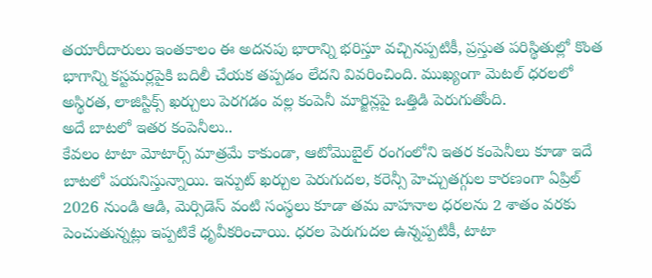తయారీదారులు ఇంతకాలం ఈ అదనపు భారాన్ని భరిస్తూ వచ్చినప్పటికీ, ప్రస్తుత పరిస్థితుల్లో కొంత భాగాన్ని కస్టమర్లపైకి బదిలీ చేయక తప్పడం లేదని వివరించింది. ముఖ్యంగా మెటల్ ధరలలో అస్థిరత, లాజిస్టిక్స్ ఖర్చులు పెరగడం వల్ల కంపెనీ మార్జిన్లపై ఒత్తిడి పెరుగుతోంది.
అదే బాటలో ఇతర కంపెనీలు..
కేవలం టాటా మోటార్స్ మాత్రమే కాకుండా, ఆటోమొబైల్ రంగంలోని ఇతర కంపెనీలు కూడా ఇదే బాటలో పయనిస్తున్నాయి. ఇన్పుట్ ఖర్చుల పెరుగుదల, కరెన్సీ హెచ్చుతగ్గుల కారణంగా ఏప్రిల్ 2026 నుండి ఆడి, మెర్సిడెస్ వంటి సంస్థలు కూడా తమ వాహనాల ధరలను 2 శాతం వరకు పెంచుతున్నట్లు ఇప్పటికే ధృవీకరించాయి. ధరల పెరుగుదల ఉన్నప్పటికీ, టాటా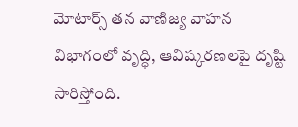మోటార్స్ తన వాణిజ్య వాహన విభాగంలో వృద్ధి, ఆవిష్కరణలపై దృష్టి సారిస్తోంది.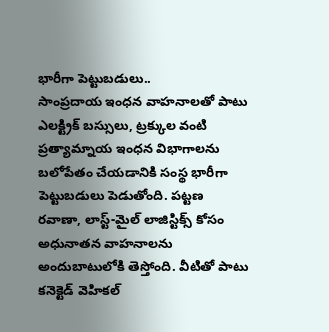భారీగా పెట్టుబడులు..
సాంప్రదాయ ఇంధన వాహనాలతో పాటు ఎలక్ట్రిక్ బస్సులు, ట్రక్కుల వంటి ప్రత్యామ్నాయ ఇంధన విభాగాలను బలోపేతం చేయడానికి సంస్థ భారీగా పెట్టుబడులు పెడుతోంది. పట్టణ రవాణా, లాస్ట్-మైల్ లాజిస్టిక్స్ కోసం అధునాతన వాహనాలను అందుబాటులోకి తెస్తోంది. వీటితో పాటు కనెక్టెడ్ వెహికల్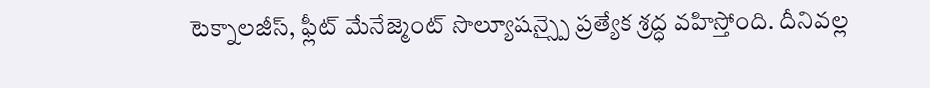టెక్నాలజీస్, ఫ్లీట్ మేనేజ్మెంట్ సొల్యూషన్స్పై ప్రత్యేక శ్రద్ధ వహిస్తోంది. దీనివల్ల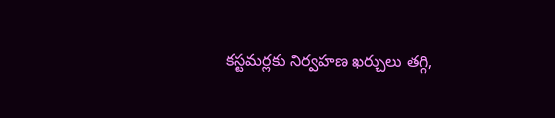కస్టమర్లకు నిర్వహణ ఖర్చులు తగ్గి,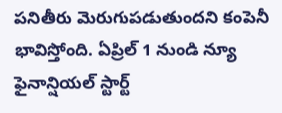పనితీరు మెరుగుపడుతుందని కంపెనీ భావిస్తోంది. ఏప్రిల్ 1 నుండి న్యూ ఫైనాన్షియల్ స్టార్ట్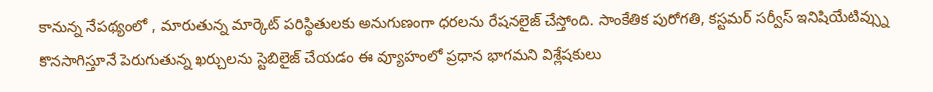కానున్న నేపథ్యంలో , మారుతున్న మార్కెట్ పరిస్థితులకు అనుగుణంగా ధరలను రేషనలైజ్ చేస్తోంది. సాంకేతిక పురోగతి, కస్టమర్ సర్వీస్ ఇనిషియేటివ్స్ను కొనసాగిస్తూనే పెరుగుతున్న ఖర్చులను స్టెబిలైజ్ చేయడం ఈ వ్యూహంలో ప్రధాన భాగమని విశ్లేషకులు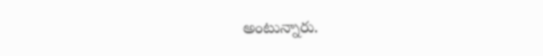అంటున్నారు.